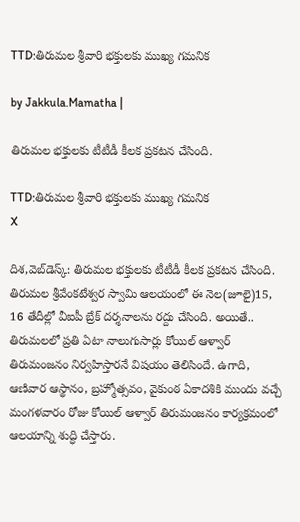TTD:తిరుమల శ్రీవారి భక్తులకు ముఖ్య గమనిక

by Jakkula.Mamatha |

తిరుమల భక్తులకు టీటీడీ కీలక ప్రకటన చేసింది.

TTD:తిరుమల శ్రీవారి భక్తులకు ముఖ్య గమనిక
X

దిశ,వెబ్‌డెస్క్: తిరుమల భక్తులకు టీటీడీ కీలక ప్రకటన చేసింది. తిరుమల శ్రీవేంకటేశ్వర స్వామి ఆలయంలో ఈ నెల(జూలై)15, 16 తేదీల్లో వీఐపీ బ్రేక్ దర్శనాలను రద్దు చేసింది. అయితే.. తిరుమలలో ప్రతి ఏటా నాలుగుసార్లు కోయిల్‌ ఆళ్వార్‌ తిరుమంజనం నిర్వహిస్తారనే విషయం తెలిసిందే. ఉగాది, ఆణివార ఆస్థానం, బ్రహ్మోత్సవం, వైకుంఠ ఏకాదశికి ముందు వచ్చే మంగళవారం రోజు కోయిల్ ఆళ్వార్ తిరుమంజనం కార్యక్రమంలో ఆలయాన్ని శుద్ధి చేస్తారు.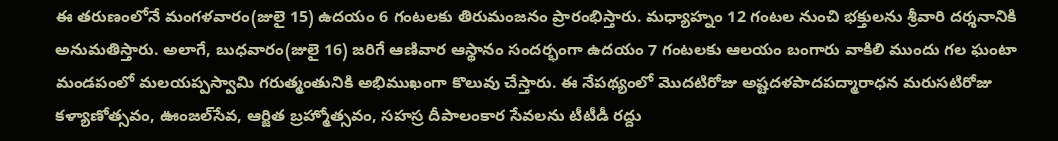ఈ తరుణంలోనే మంగళవారం(జులై 15) ఉదయం 6 గంటలకు తిరుమంజనం ప్రారంభిస్తారు. మధ్యాహ్నం 12 గంటల నుంచి భక్తులను శ్రీవారి దర్శనానికి అనుమతిస్తారు. అలాగే, బుధవారం(జులై 16) జరిగే ఆణివార ఆస్థానం సందర్భంగా ఉదయం 7 గంటలకు ఆలయం బంగారు వాకిలి ముందు గల ఘంటా మండపంలో మలయప్పస్వామి గరుత్మంతునికి అభిముఖంగా కొలువు చేస్తారు. ఈ నేపథ్యంలో మొదటిరోజు అష్టదళపాదపద్మారాధన మరుసటిరోజు కళ్యాణోత్సవం, ఊంజల్‌సేవ, ఆర్జిత బ్రహ్మోత్సవం, సహస్ర దీపాలంకార సేవలను టీటీడీ రద్దు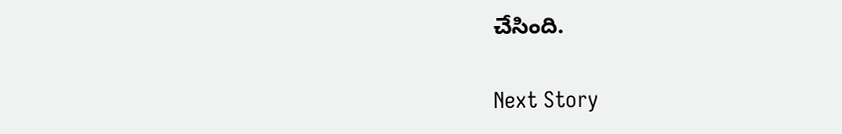చేసింది.

Next Story